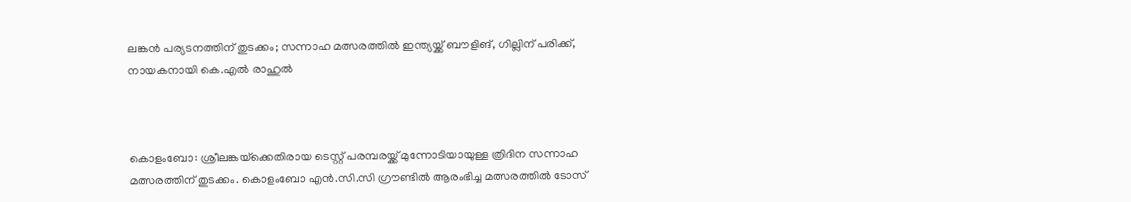ലങ്കൻ പര്യടനത്തിന് തുടക്കം; സന്നാഹ മത്സരത്തിൽ ഇന്ത്യയ്ക്ക് ബൗളിങ്, ഗില്ലിന് പരിക്ക്, നായകനായി കെ.എൽ രാഹുൽ



കൊളംബോ: ശ്രീലങ്കയ്‌ക്കെതിരായ ടെസ്റ്റ് പരമ്പരയ്ക്ക് മുന്നോടിയായുള്ള ത്രിദിന സന്നാഹ മത്സരത്തിന് തുടക്കം. കൊളംബോ എൻ.സി.സി ഗ്രൗണ്ടിൽ ആരംഭിച്ച മത്സരത്തിൽ ടോസ്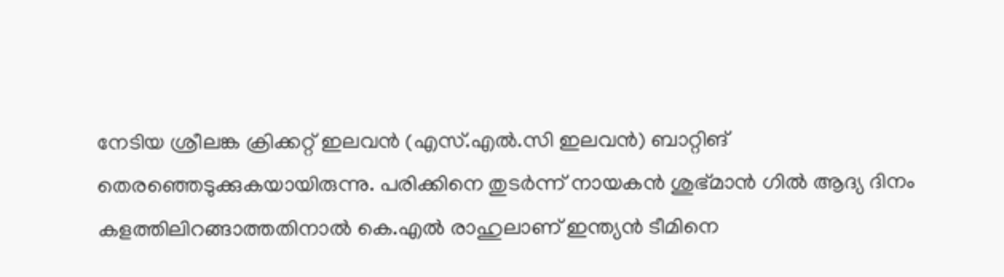നേടിയ ശ്രീലങ്ക ക്രിക്കറ്റ് ഇലവൻ (എസ്.എൽ.സി ഇലവൻ) ബാറ്റിങ് തെരഞ്ഞെടുക്കുകയായിരുന്നു. പരിക്കിനെ തുടർന്ന് നായകൻ ശുഭ്മാൻ ഗിൽ ആദ്യ ദിനം കളത്തിലിറങ്ങാത്തതിനാൽ കെ.എൽ രാഹുലാണ് ഇന്ത്യൻ ടീമിനെ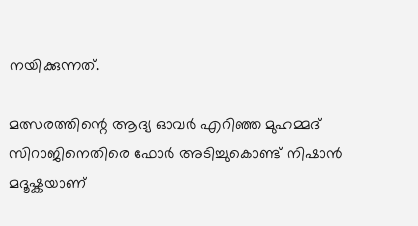നയിക്കുന്നത്.

മത്സരത്തിന്റെ ആദ്യ ഓവർ എറിഞ്ഞ മുഹമ്മദ് സിറാജിനെതിരെ ഫോർ അടിച്ചുകൊണ്ട് നിഷാൻ മദൂഷ്കയാണ്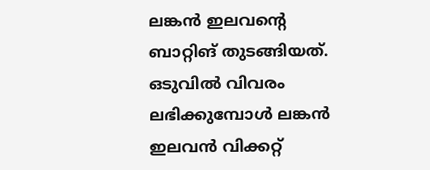ലങ്കൻ ഇലവന്റെ ബാറ്റിങ് തുടങ്ങിയത്. ഒടുവിൽ വിവരം ലഭിക്കുമ്പോൾ ലങ്കൻ ഇലവൻ വിക്കറ്റ്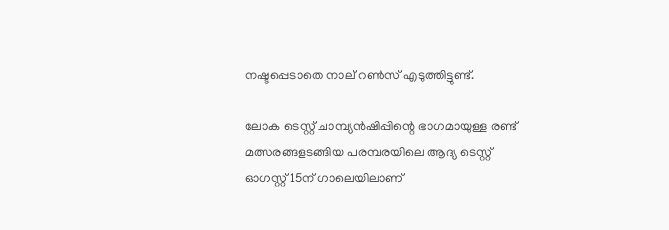നഷ്ടപ്പെടാതെ നാല് റൺസ് എടുത്തിട്ടുണ്ട്.

ലോക ടെസ്റ്റ് ചാമ്പ്യൻഷിപ്പിന്റെ ഭാഗമായുള്ള രണ്ട് മത്സരങ്ങളടങ്ങിയ പരമ്പരയിലെ ആദ്യ ടെസ്റ്റ് ഓഗസ്റ്റ് 15ന് ഗാലെയിലാണ്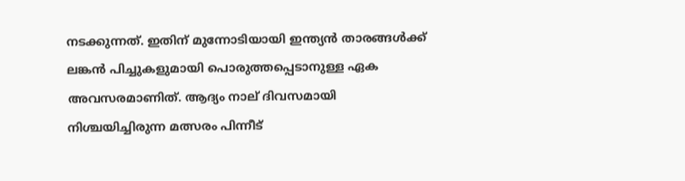നടക്കുന്നത്. ഇതിന് മുന്നോടിയായി ഇന്ത്യൻ താരങ്ങൾക്ക് ലങ്കൻ പിച്ചുകളുമായി പൊരുത്തപ്പെടാനുള്ള ഏക അവസരമാണിത്. ആദ്യം നാല് ദിവസമായി നിശ്ചയിച്ചിരുന്ന മത്സരം പിന്നീട്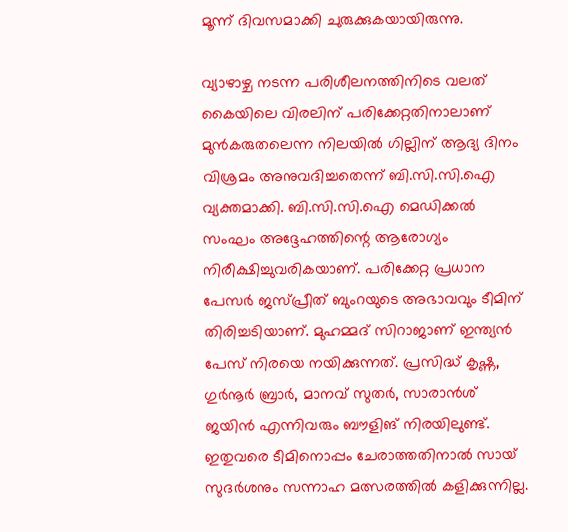മൂന്ന് ദിവസമാക്കി ചുരുക്കുകയായിരുന്നു.

വ്യാഴാഴ്ച നടന്ന പരിശീലനത്തിനിടെ വലത് കൈയിലെ വിരലിന് പരിക്കേറ്റതിനാലാണ് മുൻകരുതലെന്ന നിലയിൽ ഗില്ലിന് ആദ്യ ദിനം വിശ്രമം അനുവദിച്ചതെന്ന് ബി.സി.സി.ഐ വ്യക്തമാക്കി. ബി.സി.സി.ഐ മെഡിക്കൽ സംഘം അദ്ദേഹത്തിന്റെ ആരോഗ്യം നിരീക്ഷിച്ചുവരികയാണ്. പരിക്കേറ്റ പ്രധാന പേസർ ജസ്പ്രീത് ബുംറയുടെ അഭാവവും ടീമിന് തിരിച്ചടിയാണ്. മുഹമ്മദ് സിറാജാണ് ഇന്ത്യൻ പേസ് നിരയെ നയിക്കുന്നത്. പ്രസിദ്ധ് കൃഷ്ണ, ഗുർനൂർ ബ്രാർ, മാനവ് സുതർ, സാരാൻശ് ജയിൻ എന്നിവരും ബൗളിങ് നിരയിലുണ്ട്. ഇതുവരെ ടീമിനൊപ്പം ചേരാത്തതിനാൽ സായ് സുദർശനും സന്നാഹ മത്സരത്തിൽ കളിക്കുന്നില്ല.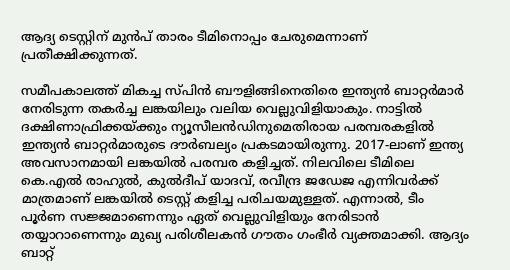ആദ്യ ടെസ്റ്റിന് മുൻപ് താരം ടീമിനൊപ്പം ചേരുമെന്നാണ് പ്രതീക്ഷിക്കുന്നത്.

സമീപകാലത്ത് മികച്ച സ്പിൻ ബൗളിങ്ങിനെതിരെ ഇന്ത്യൻ ബാറ്റർമാർ നേരിടുന്ന തകർച്ച ലങ്കയിലും വലിയ വെല്ലുവിളിയാകും. നാട്ടിൽ ദക്ഷിണാഫ്രിക്കയ്‌ക്കും ന്യൂസീലൻഡിനുമെതിരായ പരമ്പരകളിൽ ഇന്ത്യൻ ബാറ്റർമാരുടെ ദൗർബല്യം പ്രകടമായിരുന്നു. 2017-ലാണ് ഇന്ത്യ അവസാനമായി ലങ്കയിൽ പരമ്പര കളിച്ചത്. നിലവിലെ ടീമിലെ കെ.എൽ രാഹുൽ, കുൽദീപ് യാദവ്, രവീന്ദ്ര ജഡേജ എന്നിവർക്ക് മാത്രമാണ് ലങ്കയിൽ ടെസ്റ്റ് കളിച്ച പരിചയമുള്ളത്. എന്നാൽ, ടീം പൂർണ സജ്ജമാണെന്നും ഏത് വെല്ലുവിളിയും നേരിടാൻ തയ്യാറാണെന്നും മുഖ്യ പരിശീലകൻ ഗൗതം ഗംഭീർ വ്യക്തമാക്കി. ആദ്യം ബാറ്റ്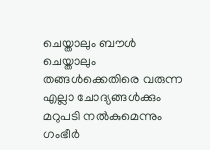ചെയ്താലും ബൗൾ ചെയ്താലും തങ്ങൾക്കെതിരെ വരുന്ന എല്ലാ ചോദ്യങ്ങൾക്കും മറുപടി നൽകുമെന്നും ഗംഭീർ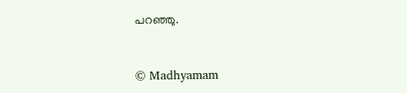പറഞ്ഞു.



© Madhyamam